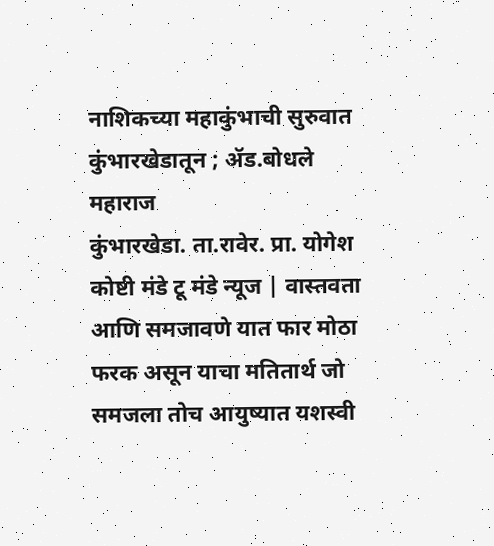नाशिकच्या महाकुंभाची सुरुवात कुंभारखेडातून ; ॲड.बोधले महाराज
कुंभारखेडा. ता.रावेर. प्रा. योगेश कोष्टी मंडे टू मंडे न्यूज | वास्तवता आणि समजावणे यात फार मोठा फरक असून याचा मतितार्थ जो समजला तोच आयुष्यात यशस्वी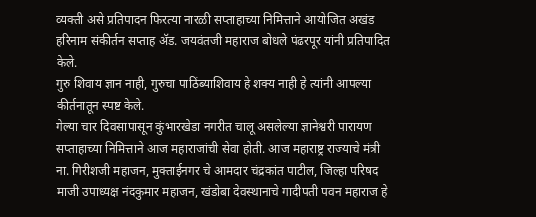व्यक्ती असे प्रतिपादन फिरत्या नारळी सप्ताहाच्या निमित्ताने आयोजित अखंड हरिनाम संकीर्तन सप्ताह ॲड. जयवंतजी महाराज बोधले पंढरपूर यांनी प्रतिपादित केले.
गुरु शिवाय ज्ञान नाही, गुरुचा पाठिंब्याशिवाय हे शक्य नाही हे त्यांनी आपल्या कीर्तनातून स्पष्ट केले.
गेल्या चार दिवसापासून कुंभारखेडा नगरीत चालू असलेल्या ज्ञानेश्वरी पारायण सप्ताहाच्या निमित्ताने आज महाराजांची सेवा होती. आज महाराष्ट्र राज्याचे मंत्री ना. गिरीशजी महाजन, मुक्ताईनगर चे आमदार चंद्रकांत पाटील, जिल्हा परिषद माजी उपाध्यक्ष नंदकुमार महाजन, खंडोबा देवस्थानाचे गादीपती पवन महाराज हे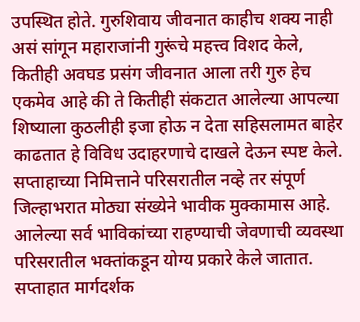उपस्थित होते. गुरुशिवाय जीवनात काहीच शक्य नाही असं सांगून महाराजांनी गुरूंचे महत्त्व विशद केले, कितीही अवघड प्रसंग जीवनात आला तरी गुरु हेच एकमेव आहे की ते कितीही संकटात आलेल्या आपल्या शिष्याला कुठलीही इजा होऊ न देता सहिसलामत बाहेर काढतात हे विविध उदाहरणाचे दाखले देऊन स्पष्ट केले.
सप्ताहाच्या निमित्ताने परिसरातील नव्हे तर संपूर्ण जिल्हाभरात मोठ्या संख्येने भावीक मुक्कामास आहे. आलेल्या सर्व भाविकांच्या राहण्याची जेवणाची व्यवस्था परिसरातील भक्तांकडून योग्य प्रकारे केले जातात.
सप्ताहात मार्गदर्शक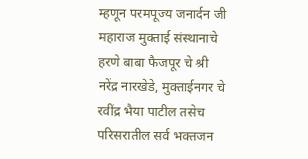म्हणून परमपूज्य जनार्दन जी महाराज मुक्ताई संस्थानाचे हरणे बाबा फैजपूर चे श्री नरेंद्र नारखेडे, मुक्ताईनगर चे रवींद्र भैया पाटील तसेच परिसरातील सर्व भक्तजन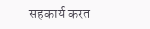सहकार्य करत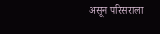असून परिसराला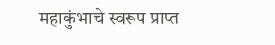महाकुंभाचे स्वरूप प्राप्त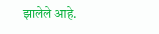झालेले आहे.